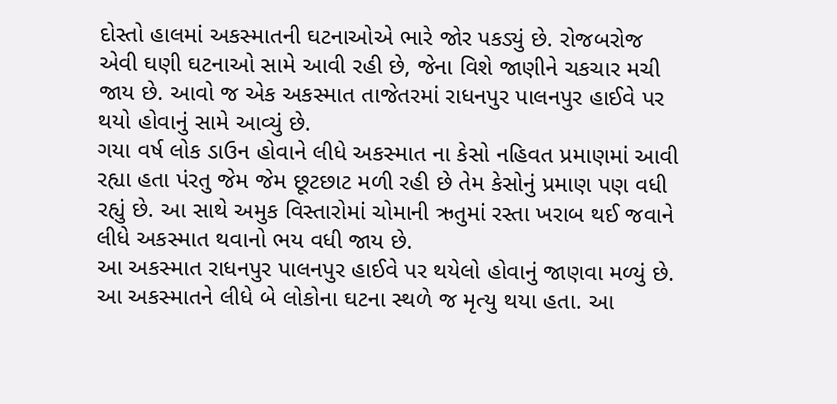દોસ્તો હાલમાં અકસ્માતની ઘટનાઓએ ભારે જોર પકડ્યું છે. રોજબરોજ એવી ઘણી ઘટનાઓ સામે આવી રહી છે, જેના વિશે જાણીને ચકચાર મચી જાય છે. આવો જ એક અકસ્માત તાજેતરમાં રાધનપુર પાલનપુર હાઈવે પર થયો હોવાનું સામે આવ્યું છે.
ગયા વર્ષ લોક ડાઉન હોવાને લીધે અકસ્માત ના કેસો નહિવત પ્રમાણમાં આવી રહ્યા હતા પંરતુ જેમ જેમ છૂટછાટ મળી રહી છે તેમ કેસોનું પ્રમાણ પણ વધી રહ્યું છે. આ સાથે અમુક વિસ્તારોમાં ચોમાની ઋતુમાં રસ્તા ખરાબ થઈ જવાને લીધે અકસ્માત થવાનો ભય વધી જાય છે.
આ અકસ્માત રાધનપુર પાલનપુર હાઈવે પર થયેલો હોવાનું જાણવા મળ્યું છે. આ અકસ્માતને લીધે બે લોકોના ઘટના સ્થળે જ મૃત્યુ થયા હતા. આ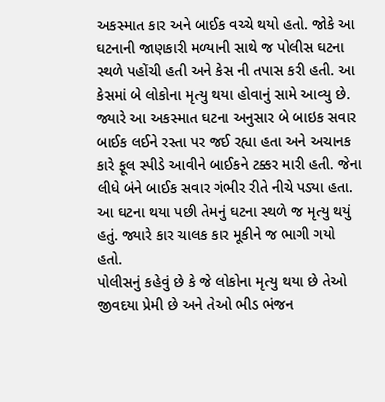અકસ્માત કાર અને બાઈક વચ્ચે થયો હતો. જોકે આ ઘટનાની જાણકારી મળ્યાની સાથે જ પોલીસ ઘટના સ્થળે પહોંચી હતી અને કેસ ની તપાસ કરી હતી. આ કેસમાં બે લોકોના મૃત્યુ થયા હોવાનું સામે આવ્યુ છે.
જ્યારે આ અકસ્માત ઘટના અનુસાર બે બાઇક સવાર બાઈક લઈને રસ્તા પર જઈ રહ્યા હતા અને અચાનક કારે ફૂલ સ્પીડે આવીને બાઈકને ટક્કર મારી હતી. જેના લીધે બંને બાઈક સવાર ગંભીર રીતે નીચે પડ્યા હતા. આ ઘટના થયા પછી તેમનું ઘટના સ્થળે જ મૃત્યુ થયું હતું. જ્યારે કાર ચાલક કાર મૂકીને જ ભાગી ગયો હતો.
પોલીસનું કહેવું છે કે જે લોકોના મૃત્યુ થયા છે તેઓ જીવદયા પ્રેમી છે અને તેઓ ભીડ ભંજન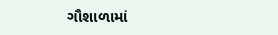ગૌશાળામાં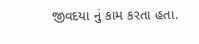જીવદયા નું કામ કરતા હતા.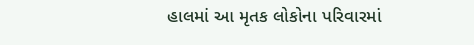હાલમાં આ મૃતક લોકોના પરિવારમાં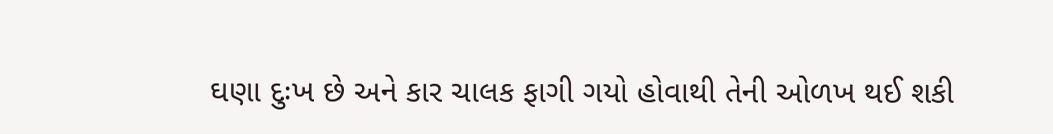ઘણા દુઃખ છે અને કાર ચાલક ફાગી ગયો હોવાથી તેની ઓળખ થઈ શકી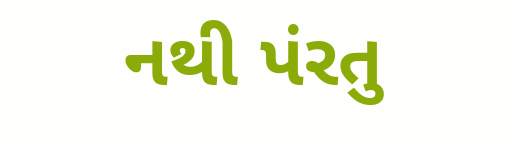નથી પંરતુ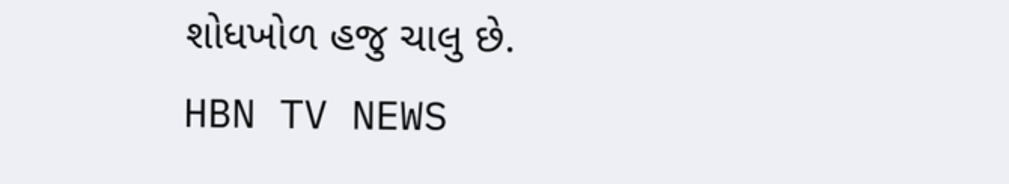શોધખોળ હજુ ચાલુ છે.
HBN TV NEWS